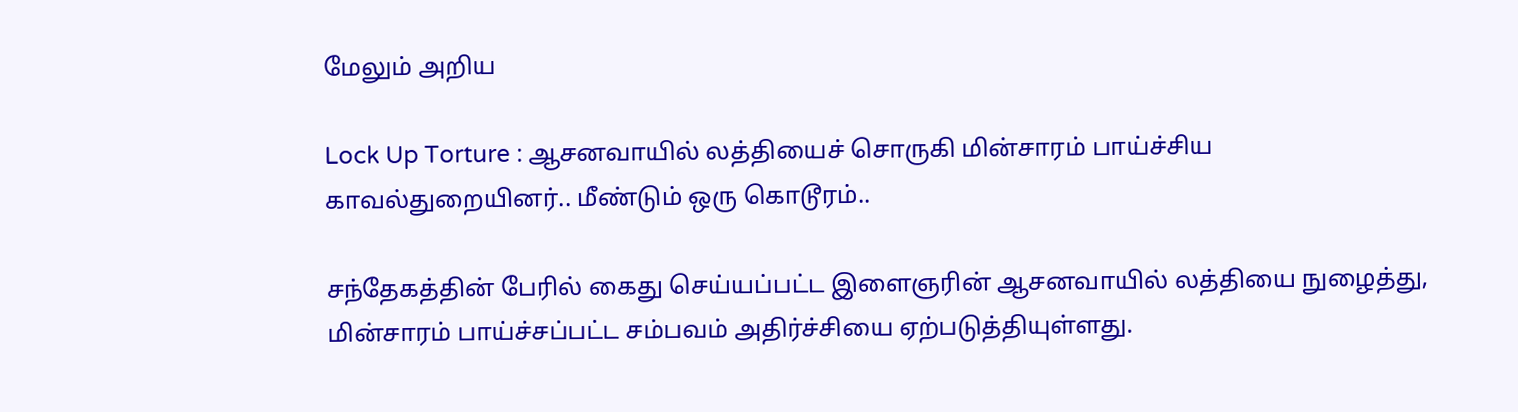மேலும் அறிய

Lock Up Torture : ஆசனவாயில் லத்தியைச் சொருகி மின்சாரம் பாய்ச்சிய காவல்துறையினர்.. மீண்டும் ஒரு கொடூரம்..

சந்தேகத்தின் பேரில் கைது செய்யப்பட்ட இளைஞரின் ஆசனவாயில் லத்தியை நுழைத்து, மின்சாரம் பாய்ச்சப்பட்ட சம்பவம் அதிர்ச்சியை ஏற்படுத்தியுள்ளது.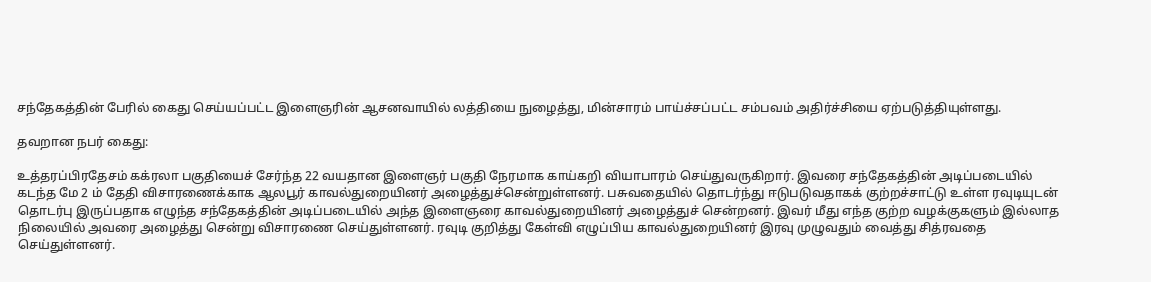சந்தேகத்தின் பேரில் கைது செய்யப்பட்ட இளைஞரின் ஆசனவாயில் லத்தியை நுழைத்து, மின்சாரம் பாய்ச்சப்பட்ட சம்பவம் அதிர்ச்சியை ஏற்படுத்தியுள்ளது.

தவறான நபர் கைது:

உத்தரப்பிரதேசம் கக்ரலா பகுதியைச் சேர்ந்த 22 வயதான இளைஞர் பகுதி நேரமாக காய்கறி வியாபாரம் செய்துவருகிறார். இவரை சந்தேகத்தின் அடிப்படையில் கடந்த மே 2 ம் தேதி விசாரணைக்காக ஆலபூர் காவல்துறையினர் அழைத்துச்சென்றுள்ளனர். பசுவதையில் தொடர்ந்து ஈடுபடுவதாகக் குற்றச்சாட்டு உள்ள ரவுடியுடன் தொடர்பு இருப்பதாக எழுந்த சந்தேகத்தின் அடிப்படையில் அந்த இளைஞரை காவல்துறையினர் அழைத்துச் சென்றனர். இவர் மீது எந்த குற்ற வழக்குகளும் இல்லாத நிலையில் அவரை அழைத்து சென்று விசாரணை செய்துள்ளனர். ரவுடி குறித்து கேள்வி எழுப்பிய காவல்துறையினர் இரவு முழுவதும் வைத்து சித்ரவதை செய்துள்ளனர்.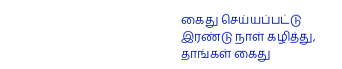கைது செய்யப்பட்டு இரண்டு நாள் கழித்து, தாங்கள் கைது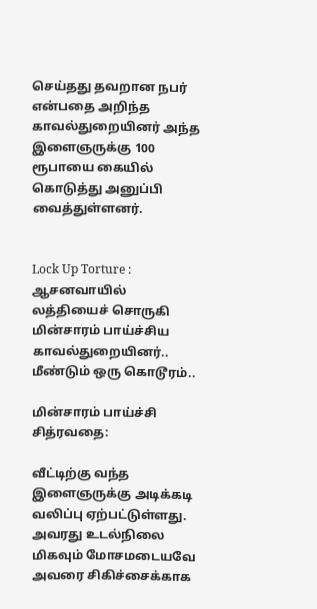செய்தது தவறான நபர் என்பதை அறிந்த காவல்துறையினர் அந்த இளைஞருக்கு 100 ரூபாயை கையில் கொடுத்து அனுப்பி வைத்துள்ளனர்.


Lock Up Torture : ஆசனவாயில் லத்தியைச் சொருகி மின்சாரம் பாய்ச்சிய காவல்துறையினர்.. மீண்டும் ஒரு கொடூரம்..

மின்சாரம் பாய்ச்சி சித்ரவதை:

வீட்டிற்கு வந்த இளைஞருக்கு அடிக்கடி வலிப்பு ஏற்பட்டுள்ளது. அவரது உடல்நிலை மிகவும் மோசமடையவே அவரை சிகிச்சைக்காக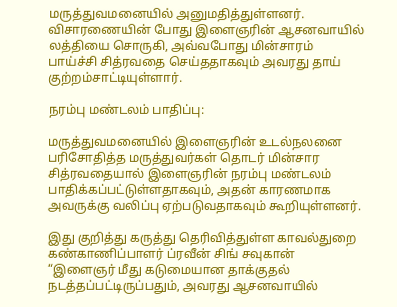மருத்துவமனையில் அனுமதித்துள்ளனர். விசாரணையின் போது இளைஞரின் ஆசனவாயில் லத்தியை சொருகி, அவ்வபோது மின்சாரம் பாய்ச்சி சித்ரவதை செய்ததாகவும் அவரது தாய் குற்றம்சாட்டியுள்ளார்.

நரம்பு மண்டலம் பாதிப்பு:

மருத்துவமனையில் இளைஞரின் உடல்நலனை பரிசோதித்த மருத்துவர்கள் தொடர் மின்சார சித்ரவதையால் இளைஞரின் நரம்பு மண்டலம் பாதிக்கப்பட்டுள்ளதாகவும், அதன் காரணமாக அவருக்கு வலிப்பு ஏற்படுவதாகவும் கூறியுள்ளனர்.

இது குறித்து கருத்து தெரிவித்துள்ள காவல்துறை கண்காணிப்பாளர் ப்ரவீன் சிங் சவுகான் “இளைஞர் மீது கடுமையான தாக்குதல் நடத்தப்பட்டிருப்பதும், அவரது ஆசனவாயில்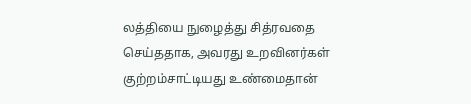லத்தியை நுழைத்து சித்ரவதை செய்ததாக, அவரது உறவினர்கள் குற்றம்சாட்டியது உண்மைதான்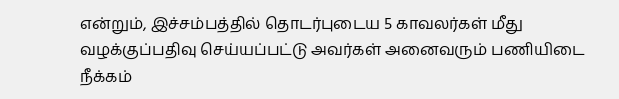என்றும், இச்சம்பத்தில் தொடர்புடைய 5 காவலர்கள் மீது வழக்குப்பதிவு செய்யப்பட்டு அவர்கள் அனைவரும் பணியிடை நீக்கம்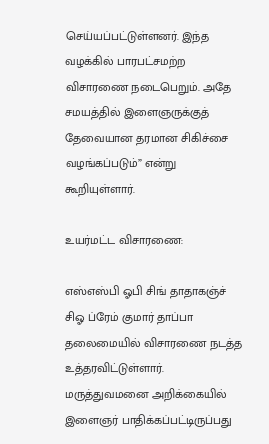செய்யப்பட்டுள்ளனர். இந்த வழக்கில் பாரபட்சமற்ற விசாரணை நடைபெறும். அதே சமயத்தில் இளைஞருக்குத் தேவையான தரமான சிகிச்சை வழங்கப்படும்” என்று கூறியுள்ளார்.

உயர்மட்ட விசாரணை:

எஸ்எஸ்பி ஓபி சிங் தாதாகஞ்ச் சிஓ ப்ரேம் குமார் தாப்பா தலைமையில் விசாரணை நடத்த உத்தரவிட்டுள்ளார். மருத்துவமனை அறிக்கையில் இளைஞர் பாதிக்கப்பட்டிருப்பது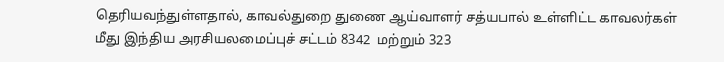தெரியவந்துள்ளதால், காவல்துறை துணை ஆய்வாளர் சத்யபால் உள்ளிட்ட காவலர்கள் மீது இந்திய அரசியலமைப்புச் சட்டம் 8342  மற்றும் 323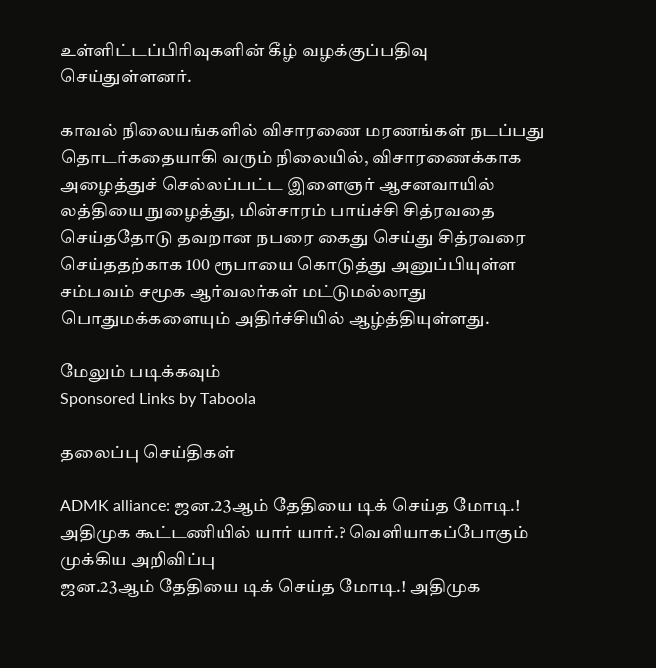உள்ளிட்டப்பிரிவுகளின் கீழ் வழக்குப்பதிவு செய்துள்ளனர்.

காவல் நிலையங்களில் விசாரணை மரணங்கள் நடப்பது தொடர்கதையாகி வரும் நிலையில், விசாரணைக்காக அழைத்துச் செல்லப்பட்ட இளைஞர் ஆசனவாயில் லத்தியை நுழைத்து, மின்சாரம் பாய்ச்சி சித்ரவதை செய்ததோடு தவறான நபரை கைது செய்து சித்ரவரை செய்ததற்காக 100 ரூபாயை கொடுத்து அனுப்பியுள்ள சம்பவம் சமூக ஆர்வலர்கள் மட்டுமல்லாது பொதுமக்களையும் அதிர்ச்சியில் ஆழ்த்தியுள்ளது.

மேலும் படிக்கவும்
Sponsored Links by Taboola

தலைப்பு செய்திகள்

ADMK alliance: ஜன.23ஆம் தேதியை டிக் செய்த மோடி.! அதிமுக கூட்டணியில் யார் யார்.? வெளியாகப்போகும் முக்கிய அறிவிப்பு
ஜன.23ஆம் தேதியை டிக் செய்த மோடி.! அதிமுக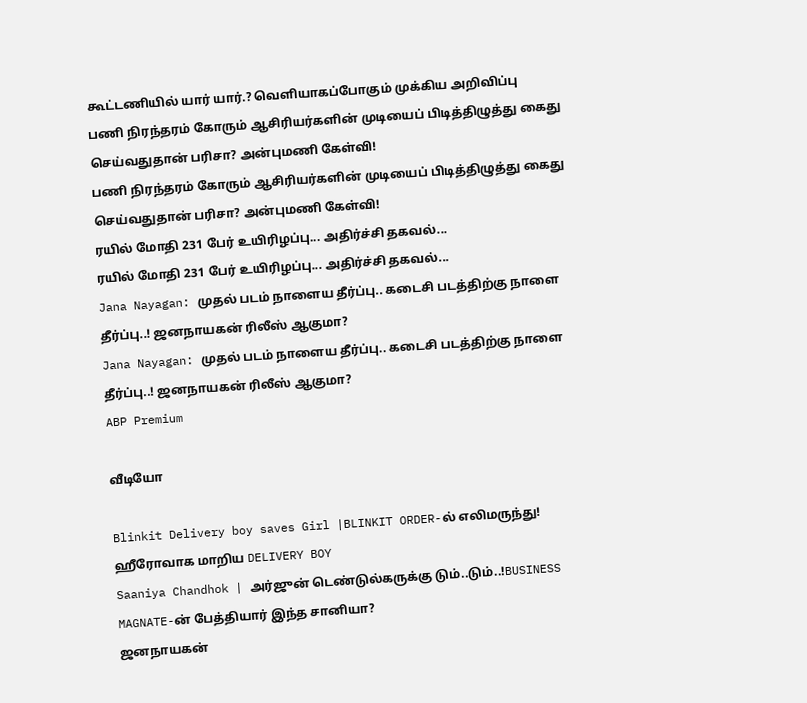கூட்டணியில் யார் யார்.? வெளியாகப்போகும் முக்கிய அறிவிப்பு
பணி நிரந்தரம் கோரும் ஆசிரியர்களின் முடியைப் பிடித்திழுத்து கைது செய்வதுதான் பரிசா? அன்புமணி கேள்வி!
பணி நிரந்தரம் கோரும் ஆசிரியர்களின் முடியைப் பிடித்திழுத்து கைது செய்வதுதான் பரிசா? அன்புமணி கேள்வி!
ரயில் மோதி 231 பேர் உயிரிழப்பு... அதிர்ச்சி தகவல்...
ரயில் மோதி 231 பேர் உயிரிழப்பு... அதிர்ச்சி தகவல்...
Jana Nayagan: முதல் படம் நாளைய தீர்ப்பு.. கடைசி படத்திற்கு நாளை தீர்ப்பு..! ஜனநாயகன் ரிலீஸ் ஆகுமா?
Jana Nayagan: முதல் படம் நாளைய தீர்ப்பு.. கடைசி படத்திற்கு நாளை தீர்ப்பு..! ஜனநாயகன் ரிலீஸ் ஆகுமா?
ABP Premium

வீடியோ

Blinkit Delivery boy saves Girl |BLINKIT ORDER-ல் எலிமருந்து! ஹீரோவாக மாறிய DELIVERY BOY
Saaniya Chandhok | அர்ஜுன் டெண்டுல்கருக்கு டும்..டும்..!BUSINESS MAGNATE-ன் பேத்தியார் இந்த சானியா?
ஜனநாயகன்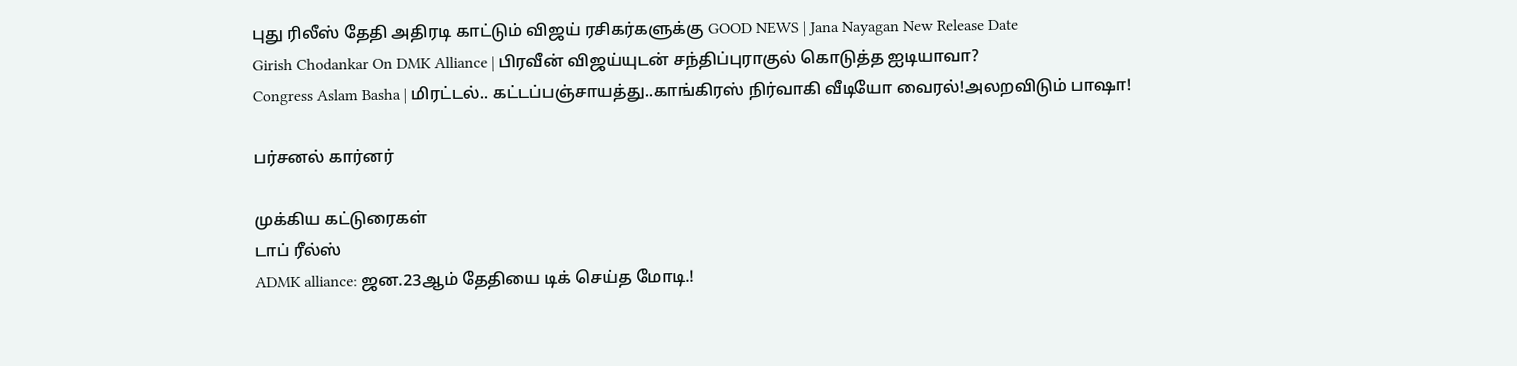புது ரிலீஸ் தேதி அதிரடி காட்டும் விஜய் ரசிகர்களுக்கு GOOD NEWS | Jana Nayagan New Release Date
Girish Chodankar On DMK Alliance | பிரவீன் விஜய்யுடன் சந்திப்புராகுல் கொடுத்த ஐடியாவா?
Congress Aslam Basha | மிரட்டல்.. கட்டப்பஞ்சாயத்து..காங்கிரஸ் நிர்வாகி வீடியோ வைரல்!அலறவிடும் பாஷா!

பர்சனல் கார்னர்

முக்கிய கட்டுரைகள்
டாப் ரீல்ஸ்
ADMK alliance: ஜன.23ஆம் தேதியை டிக் செய்த மோடி.!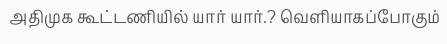அதிமுக கூட்டணியில் யார் யார்.? வெளியாகப்போகும்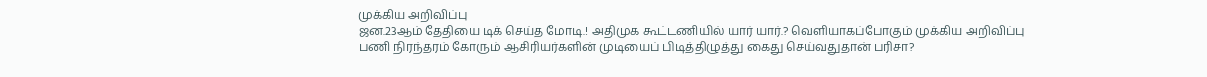முக்கிய அறிவிப்பு
ஜன.23ஆம் தேதியை டிக் செய்த மோடி.! அதிமுக கூட்டணியில் யார் யார்.? வெளியாகப்போகும் முக்கிய அறிவிப்பு
பணி நிரந்தரம் கோரும் ஆசிரியர்களின் முடியைப் பிடித்திழுத்து கைது செய்வதுதான் பரிசா?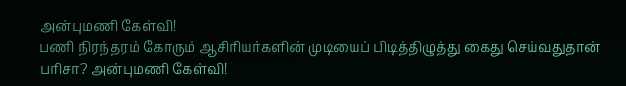அன்புமணி கேள்வி!
பணி நிரந்தரம் கோரும் ஆசிரியர்களின் முடியைப் பிடித்திழுத்து கைது செய்வதுதான் பரிசா? அன்புமணி கேள்வி!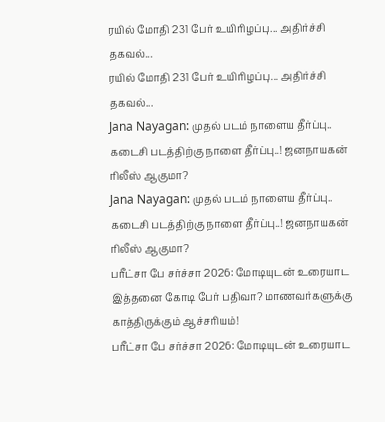ரயில் மோதி 231 பேர் உயிரிழப்பு... அதிர்ச்சி தகவல்...
ரயில் மோதி 231 பேர் உயிரிழப்பு... அதிர்ச்சி தகவல்...
Jana Nayagan: முதல் படம் நாளைய தீர்ப்பு.. கடைசி படத்திற்கு நாளை தீர்ப்பு..! ஜனநாயகன் ரிலீஸ் ஆகுமா?
Jana Nayagan: முதல் படம் நாளைய தீர்ப்பு.. கடைசி படத்திற்கு நாளை தீர்ப்பு..! ஜனநாயகன் ரிலீஸ் ஆகுமா?
பரீட்சா பே சர்ச்சா 2026: மோடியுடன் உரையாட இத்தனை கோடி பேர் பதிவா? மாணவர்களுக்கு காத்திருக்கும் ஆச்சரியம்!
பரீட்சா பே சர்ச்சா 2026: மோடியுடன் உரையாட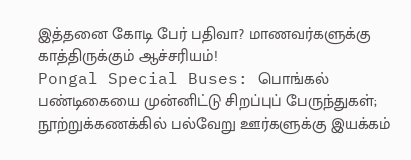இத்தனை கோடி பேர் பதிவா? மாணவர்களுக்கு காத்திருக்கும் ஆச்சரியம்!
Pongal Special Buses: பொங்கல் பண்டிகையை முன்னிட்டு சிறப்புப் பேருந்துகள்; நூற்றுக்கணக்கில் பல்வேறு ஊர்களுக்கு இயக்கம்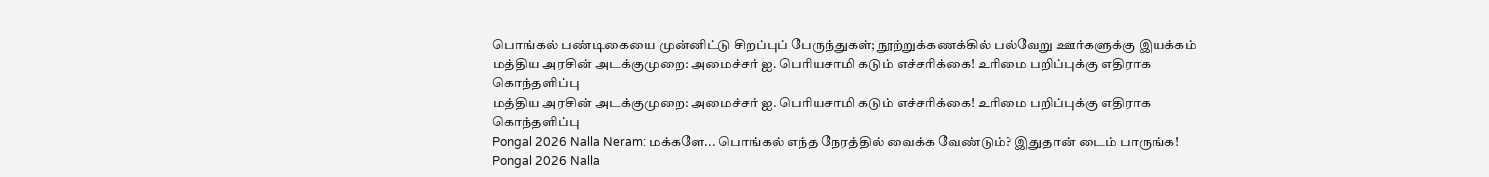பொங்கல் பண்டிகையை முன்னிட்டு சிறப்புப் பேருந்துகள்; நூற்றுக்கணக்கில் பல்வேறு ஊர்களுக்கு இயக்கம்
மத்திய அரசின் அடக்குமுறை: அமைச்சர் ஐ. பெரியசாமி கடும் எச்சரிக்கை! உரிமை பறிப்புக்கு எதிராக கொந்தளிப்பு
மத்திய அரசின் அடக்குமுறை: அமைச்சர் ஐ. பெரியசாமி கடும் எச்சரிக்கை! உரிமை பறிப்புக்கு எதிராக கொந்தளிப்பு
Pongal 2026 Nalla Neram: மக்களே... பொங்கல் எந்த நேரத்தில் வைக்க வேண்டும்? இதுதான் டைம் பாருங்க!
Pongal 2026 Nalla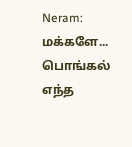Neram: மக்களே... பொங்கல் எந்த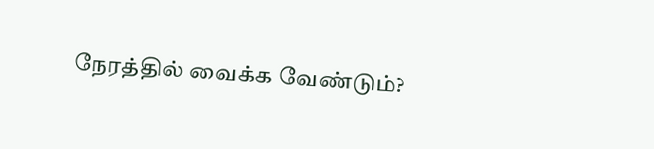நேரத்தில் வைக்க வேண்டும்?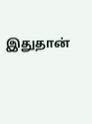இதுதான்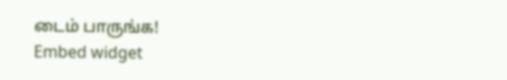டைம் பாருங்க!
Embed widget